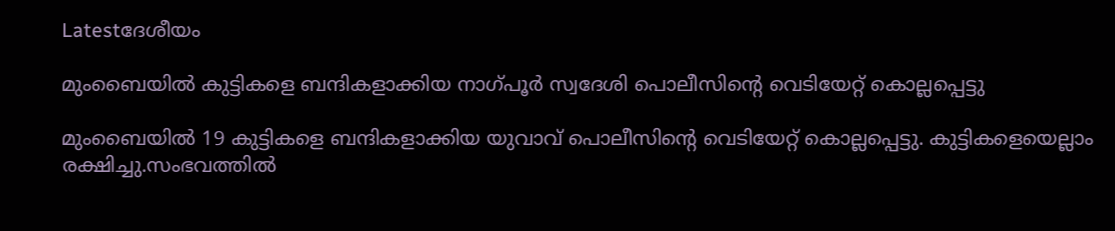Latestദേശീയം

മുംബൈയില്‍ കുട്ടികളെ ബന്ദികളാക്കിയ നാഗ്പൂര്‍ സ്വദേശി പൊലീസിന്റെ വെടിയേറ്റ് കൊല്ലപ്പെട്ടു

മുംബൈയില്‍ 19 കുട്ടികളെ ബന്ദികളാക്കിയ യുവാവ് പൊലീസിന്റെ വെടിയേറ്റ് കൊല്ലപ്പെട്ടു. കുട്ടികളെയെല്ലാം രക്ഷിച്ചു.സംഭവത്തില്‍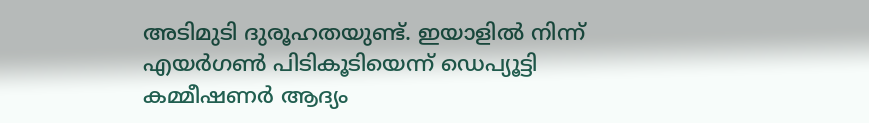അടിമുടി ദുരൂഹതയുണ്ട്. ഇയാളില്‍ നിന്ന് എയര്‍ഗണ്‍ പിടികൂടിയെന്ന് ഡെപ്യൂട്ടി കമ്മീഷണര്‍ ആദ്യം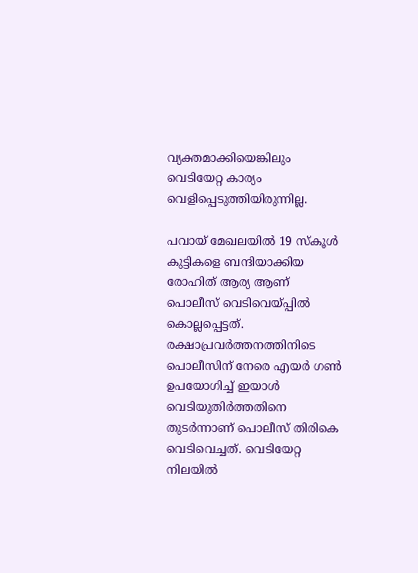വ്യക്തമാക്കിയെങ്കിലും വെടിയേറ്റ കാര്യം വെളിപ്പെടുത്തിയിരുന്നില്ല.

പവായ് മേഖലയില്‍ 19 സ്‌കൂള്‍ കുട്ടികളെ ബന്ദിയാക്കിയ രോഹിത് ആര്യ ആണ് പൊലീസ് വെടിവെയ്പ്പില്‍ കൊല്ലപ്പെട്ടത്. രക്ഷാപ്രവര്‍ത്തനത്തിനിടെ പൊലീസിന് നേരെ എയര്‍ ഗണ്‍ ഉപയോഗിച്ച്‌ ഇയാള്‍ വെടിയുതിര്‍ത്തതിനെ തുടര്‍ന്നാണ് പൊലീസ് തിരികെ വെടിവെച്ചത്. വെടിയേറ്റ നിലയില്‍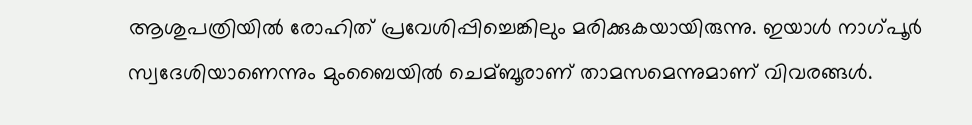ആശുപത്രിയില്‍ രോഹിത് പ്രവേശിപ്പിച്ചെങ്കിലും മരിക്കുകയായിരുന്നു. ഇയാള്‍ നാഗ്പൂര്‍ സ്വദേശിയാണെന്നും മുംബൈയില്‍ ചെമ്ബൂരാണ് താമസമെന്നുമാണ് വിവരങ്ങള്‍.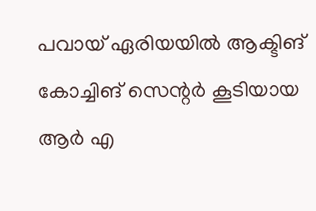പവായ് ഏരിയയില്‍ ആക്ടിങ് കോച്ചിങ് സെന്റര്‍ കൂടിയായ ആര്‍ എ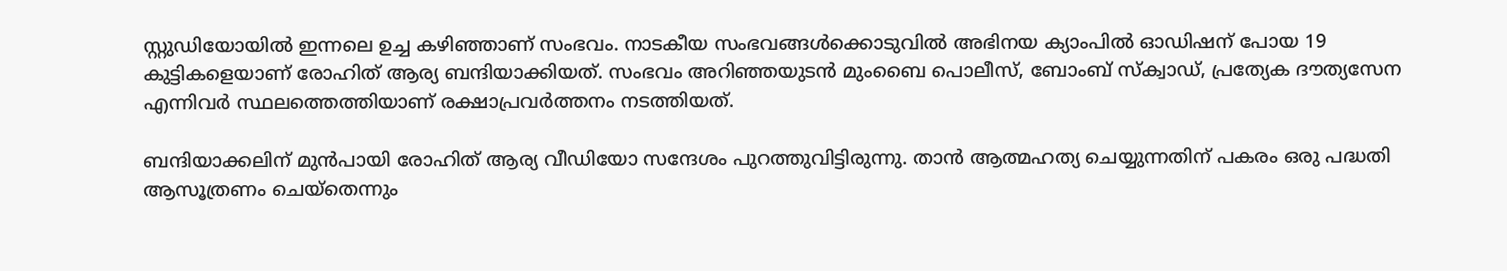സ്റ്റുഡിയോയില്‍ ഇന്നലെ ഉച്ച കഴിഞ്ഞാണ് സംഭവം. നാടകീയ സംഭവങ്ങള്‍ക്കൊടുവില്‍ അഭിനയ ക്യാംപില്‍ ഓഡിഷന് പോയ 19 കുട്ടികളെയാണ് രോഹിത് ആര്യ ബന്ദിയാക്കിയത്. സംഭവം അറിഞ്ഞയുടന്‍ മുംബൈ പൊലീസ്, ബോംബ് സ്‌ക്വാഡ്, പ്രത്യേക ദൗത്യസേന എന്നിവര്‍ സ്ഥലത്തെത്തിയാണ് രക്ഷാപ്രവർത്തനം നടത്തിയത്.

ബന്ദിയാക്കലിന് മുന്‍പായി രോഹിത് ആര്യ വീഡിയോ സന്ദേശം പുറത്തുവിട്ടിരുന്നു. താന്‍ ആത്മഹത്യ ചെയ്യുന്നതിന് പകരം ഒരു പദ്ധതി ആസൂത്രണം ചെയ്‌തെന്നും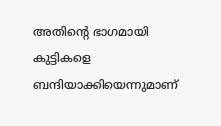അതിന്റെ ഭാഗമായി കുട്ടികളെ ബന്ദിയാക്കിയെന്നുമാണ്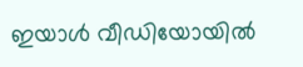ഇയാള്‍ വീഡിയോയില്‍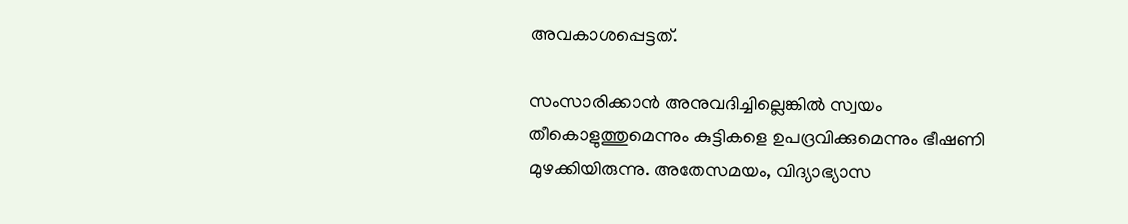അവകാശപ്പെട്ടത്.

സംസാരിക്കാന്‍ അനുവദിച്ചില്ലെങ്കില്‍ സ്വയം തീകൊളുത്തുമെന്നും കുട്ടികളെ ഉപദ്രവിക്കുമെന്നും ഭീഷണി മുഴക്കിയിരുന്നു. അതേസമയം, വിദ്യാഭ്യാസ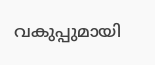വകുപ്പുമായി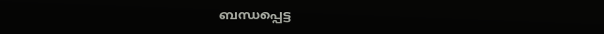ബന്ധപ്പെട്ട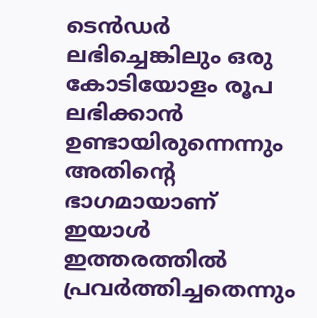ടെന്‍ഡര്‍ ലഭിച്ചെങ്കിലും ഒരു കോടിയോളം രൂപ ലഭിക്കാന്‍ ഉണ്ടായിരുന്നെന്നും അതിന്റെ ഭാഗമായാണ് ഇയാള്‍ ഇത്തരത്തില്‍ പ്രവര്‍ത്തിച്ചതെന്നും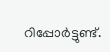റിപ്പോര്‍ട്ടുണ്ട്.